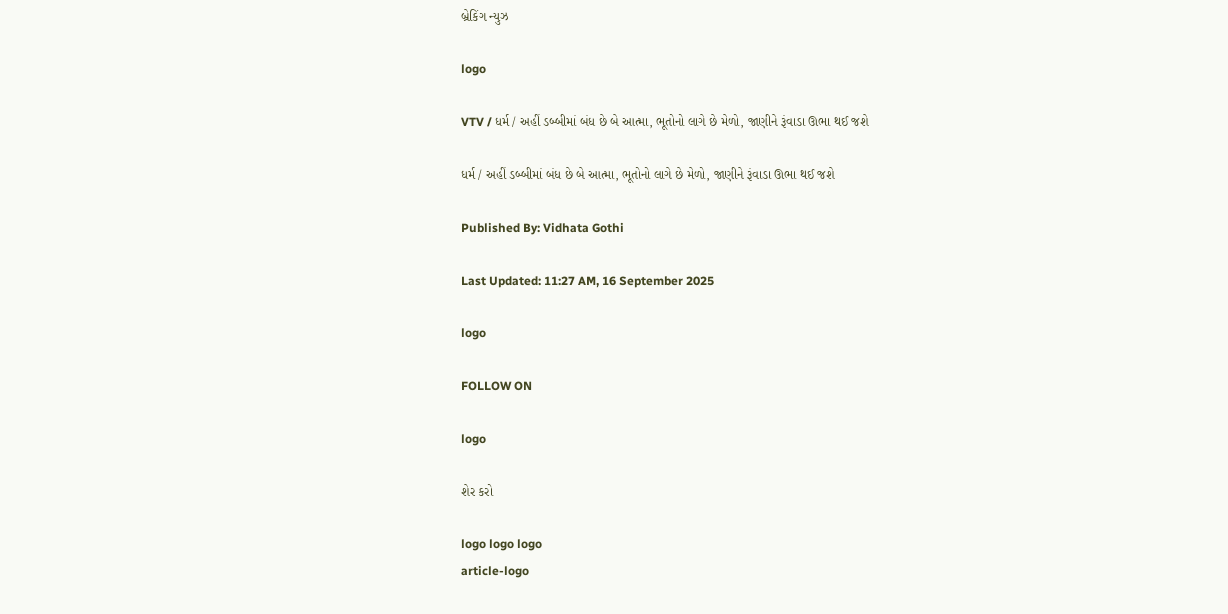બ્રેકિંગ ન્યુઝ

logo

VTV / ધર્મ / અહીં ડબ્બીમાં બંધ છે બે આત્મા, ભૂતોનો લાગે છે મેળો, જાણીને રૂંવાડા ઊભા થઈ જશે

ધર્મ / અહીં ડબ્બીમાં બંધ છે બે આત્મા, ભૂતોનો લાગે છે મેળો, જાણીને રૂંવાડા ઊભા થઈ જશે

Published By: Vidhata Gothi

Last Updated: 11:27 AM, 16 September 2025

logo

FOLLOW ON

logo

શેર કરો

logo logo logo
article-logo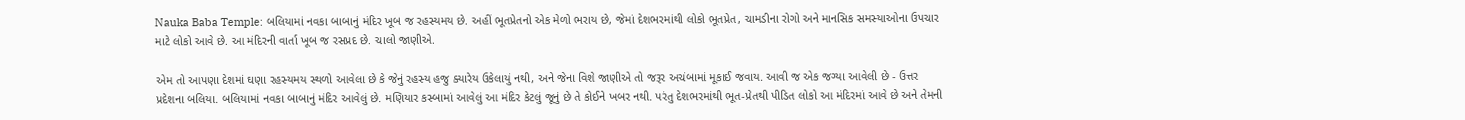Nauka Baba Temple: બલિયામાં નવકા બાબાનું મંદિર ખૂબ જ રહસ્યમય છે. અહીં ભૂતપ્રેતનો એક મેળો ભરાય છે, જેમાં દેશભરમાંથી લોકો ભૂતપ્રેત, ચામડીના રોગો અને માનસિક સમસ્યાઓના ઉપચાર માટે લોકો આવે છે. આ મંદિરની વાર્તા ખૂબ જ રસપ્રદ છે. ચાલો જાણીએ.

એમ તો આપણા દેશમાં ઘણા રહસ્યમય સ્થળો આવેલા છે કે જેનું રહસ્ય હજુ ક્યારેય ઉકેલાયું નથી, અને જેના વિશે જાણીએ તો જરૂર અચંબામાં મૂકાઈ જવાય. આવી જ એક જગ્યા આવેલી છે - ઉત્તર પ્રદેશના બલિયા. બલિયામાં નવકા બાબાનું મંદિર આવેલું છે. મણિયાર કસ્બામાં આવેલું આ મંદિર કેટલું જૂનું છે તે કોઈને ખબર નથી. પરંતુ દેશભરમાંથી ભૂત-પ્રેતથી પીડિત લોકો આ મંદિરમાં આવે છે અને તેમની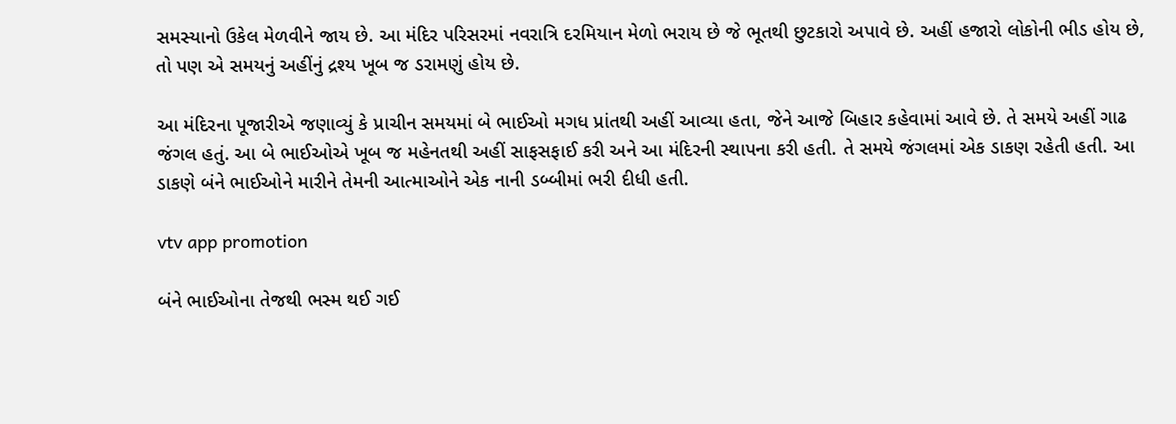સમસ્યાનો ઉકેલ મેળવીને જાય છે. આ મંદિર પરિસરમાં નવરાત્રિ દરમિયાન મેળો ભરાય છે જે ભૂતથી છુટકારો અપાવે છે. અહીં હજારો લોકોની ભીડ હોય છે, તો પણ એ સમયનું અહીંનું દ્રશ્ય ખૂબ જ ડરામણું હોય છે.

આ મંદિરના પૂજારીએ જણાવ્યું કે પ્રાચીન સમયમાં બે ભાઈઓ મગધ પ્રાંતથી અહીં આવ્યા હતા, જેને આજે બિહાર કહેવામાં આવે છે. તે સમયે અહીં ગાઢ જંગલ હતું. આ બે ભાઈઓએ ખૂબ જ મહેનતથી અહીં સાફસફાઈ કરી અને આ મંદિરની સ્થાપના કરી હતી. તે સમયે જંગલમાં એક ડાકણ રહેતી હતી. આ ડાકણે બંને ભાઈઓને મારીને તેમની આત્માઓને એક નાની ડબ્બીમાં ભરી દીધી હતી.

vtv app promotion

બંને ભાઈઓના તેજથી ભસ્મ થઈ ગઈ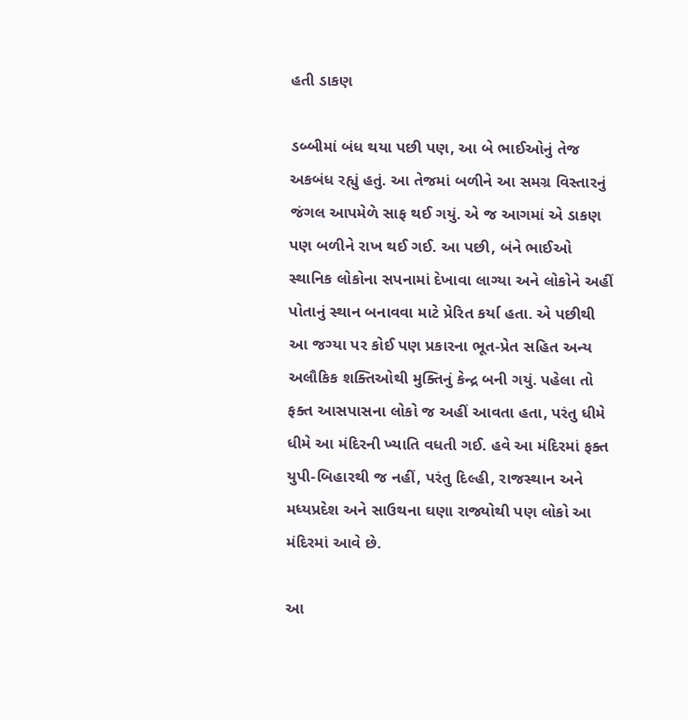હતી ડાકણ

ડબ્બીમાં બંધ થયા પછી પણ, આ બે ભાઈઓનું તેજ અકબંધ રહ્યું હતું. આ તેજમાં બળીને આ સમગ્ર વિસ્તારનું જંગલ આપમેળે સાફ થઈ ગયું. એ જ આગમાં એ ડાકણ પણ બળીને રાખ થઈ ગઈ. આ પછી, બંને ભાઈઓ સ્થાનિક લોકોના સપનામાં દેખાવા લાગ્યા અને લોકોને અહીં પોતાનું સ્થાન બનાવવા માટે પ્રેરિત કર્યા હતા. એ પછીથી આ જગ્યા પર કોઈ પણ પ્રકારના ભૂત-પ્રેત સહિત અન્ય અલૌકિક શક્તિઓથી મુક્તિનું કેન્દ્ર બની ગયું. પહેલા તો ફક્ત આસપાસના લોકો જ અહીં આવતા હતા, પરંતુ ધીમે ધીમે આ મંદિરની ખ્યાતિ વધતી ગઈ. હવે આ મંદિરમાં ફક્ત યુપી-બિહારથી જ નહીં, પરંતુ દિલ્હી, રાજસ્થાન અને મધ્યપ્રદેશ અને સાઉથના ઘણા રાજ્યોથી પણ લોકો આ મંદિરમાં આવે છે.

આ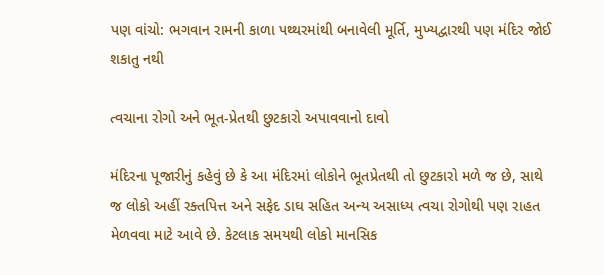પણ વાંચો: ભગવાન રામની કાળા પથ્થરમાંથી બનાવેલી મૂર્તિ, મુખ્યદ્વારથી પણ મંદિર જોઈ શકાતુ નથી

ત્વચાના રોગો અને ભૂત-પ્રેતથી છુટકારો અપાવવાનો દાવો

મંદિરના પૂજારીનું કહેવું છે કે આ મંદિરમાં લોકોને ભૂતપ્રેતથી તો છુટકારો મળે જ છે, સાથે જ લોકો અહીં રક્તપિત્ત અને સફેદ ડાઘ સહિત અન્ય અસાધ્ય ત્વચા રોગોથી પણ રાહત મેળવવા માટે આવે છે. કેટલાક સમયથી લોકો માનસિક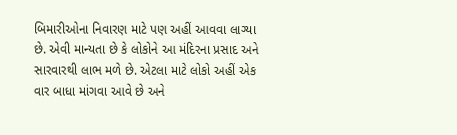બિમારીઓના નિવારણ માટે પણ અહીં આવવા લાગ્યા છે. એવી માન્યતા છે કે લોકોને આ મંદિરના પ્રસાદ અને સારવારથી લાભ મળે છે. એટલા માટે લોકો અહીં એક વાર બાધા માંગવા આવે છે અને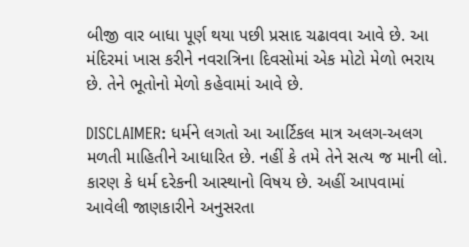બીજી વાર બાધા પૂર્ણ થયા પછી પ્રસાદ ચઢાવવા આવે છે. આ મંદિરમાં ખાસ કરીને નવરાત્રિના દિવસોમાં એક મોટો મેળો ભરાય છે. તેને ભૂતોનો મેળો કહેવામાં આવે છે.

DISCLAIMER: ધર્મને લગતો આ આર્ટિકલ માત્ર અલગ-અલગ મળતી માહિતીને આધારિત છે. નહીં કે તમે તેને સત્ય જ માની લો. કારણ કે ધર્મ દરેકની આસ્થાનો વિષય છે. અહીં આપવામાં આવેલી જાણકારીને અનુસરતા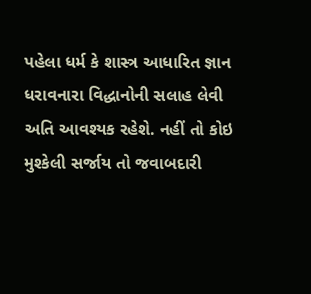પહેલા ધર્મ કે શાસ્ત્ર આધારિત જ્ઞાન ધરાવનારા વિદ્ધાનોની સલાહ લેવી અતિ આવશ્યક રહેશે. નહીં તો કોઇ મુશ્કેલી સર્જાય તો જવાબદારી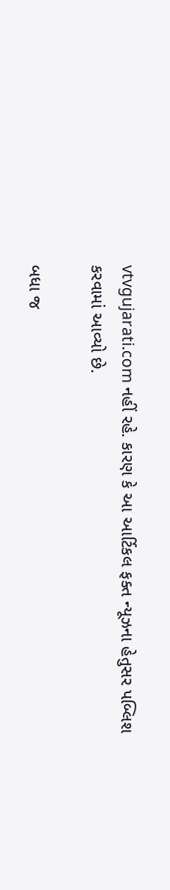vtvgujarati.com નહીં રહે. કારણ કે આ આર્ટિકલ ફક્ત ન્યૂઝના હેતુસર પબ્લિશ કરવામાં આવ્યો છે.

બધા જ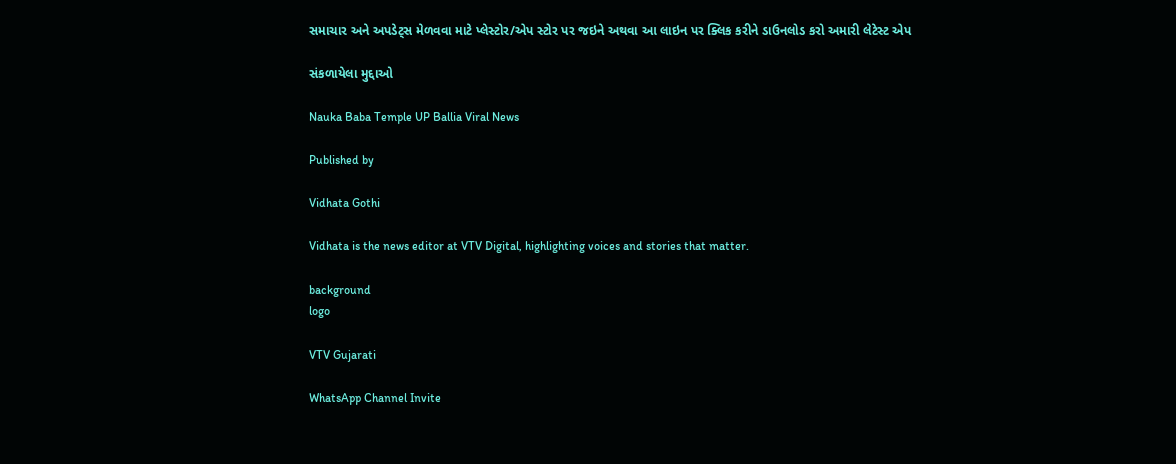સમાચાર અને અપડેટ્સ મેળવવા માટે પ્લેસ્ટોર/એપ સ્ટોર પર જઇને અથવા આ લાઇન પર ક્લિક કરીને ડાઉનલોડ કરો અમારી લેટેસ્ટ એપ

સંકળાયેલા મુદ્દાઓ

Nauka Baba Temple UP Ballia Viral News

Published by

Vidhata Gothi

Vidhata is the news editor at VTV Digital, highlighting voices and stories that matter.

background
logo

VTV Gujarati

WhatsApp Channel Invite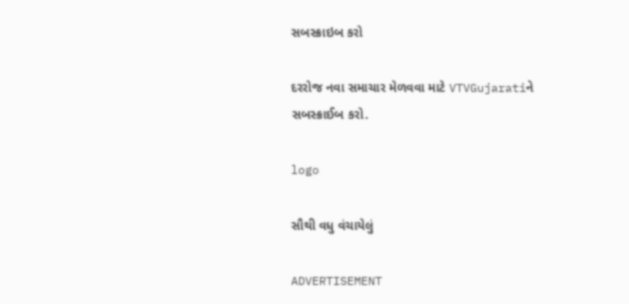સબસ્ક્રાઇબ કરો

દરરોજ નવા સમાચાર મેળવવા માટે VTVGujaratiને સબસ્ક્રાઈબ કરો.

logo

સૌથી વધુ વંચાયેલું

ADVERTISEMENT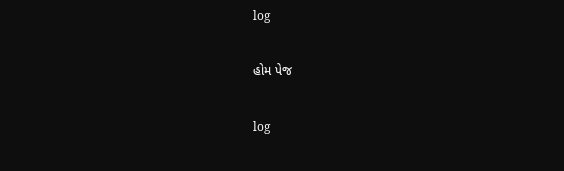log

હોમ પેજ

log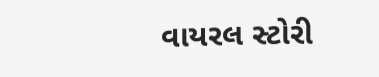વાયરલ સ્ટોરી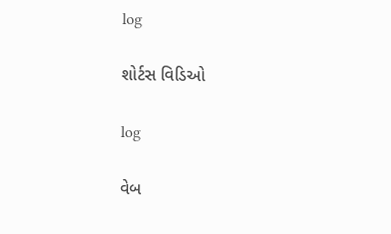log

શોર્ટસ વિડિઓ

log

વેબ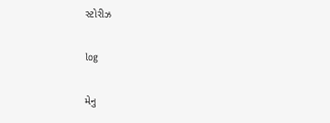સ્ટોરીઝ

log

મેનુ